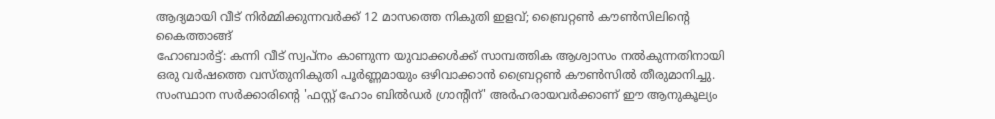ആദ്യമായി വീട് നിർമ്മിക്കുന്നവർക്ക് 12 മാസത്തെ നികുതി ഇളവ്; ബ്രൈറ്റൺ കൗൺസിലിന്റെ കൈത്താങ്ങ്
ഹോബാർട്ട്: കന്നി വീട് സ്വപ്നം കാണുന്ന യുവാക്കൾക്ക് സാമ്പത്തിക ആശ്വാസം നൽകുന്നതിനായി ഒരു വർഷത്തെ വസ്തുനികുതി പൂർണ്ണമായും ഒഴിവാക്കാൻ ബ്രൈറ്റൺ കൗൺസിൽ തീരുമാനിച്ചു. സംസ്ഥാന സർക്കാരിന്റെ 'ഫസ്റ്റ് ഹോം ബിൽഡർ ഗ്രാന്റിന്' അർഹരായവർക്കാണ് ഈ ആനുകൂല്യം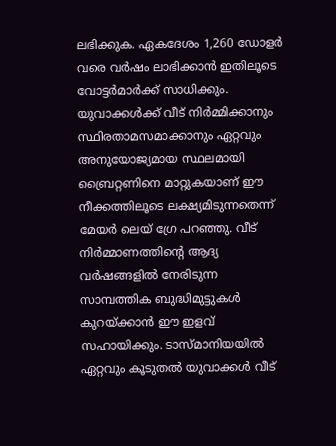ലഭിക്കുക. ഏകദേശം 1,260 ഡോളർ വരെ വർഷം ലാഭിക്കാൻ ഇതിലൂടെ വോട്ടർമാർക്ക് സാധിക്കും.
യുവാക്കൾക്ക് വീട് നിർമ്മിക്കാനും സ്ഥിരതാമസമാക്കാനും ഏറ്റവും അനുയോജ്യമായ സ്ഥലമായി ബ്രൈറ്റണിനെ മാറ്റുകയാണ് ഈ നീക്കത്തിലൂടെ ലക്ഷ്യമിടുന്നതെന്ന് മേയർ ലെയ് ഗ്രേ പറഞ്ഞു. വീട് നിർമ്മാണത്തിന്റെ ആദ്യ വർഷങ്ങളിൽ നേരിടുന്ന സാമ്പത്തിക ബുദ്ധിമുട്ടുകൾ കുറയ്ക്കാൻ ഈ ഇളവ് സഹായിക്കും. ടാസ്മാനിയയിൽ ഏറ്റവും കൂടുതൽ യുവാക്കൾ വീട്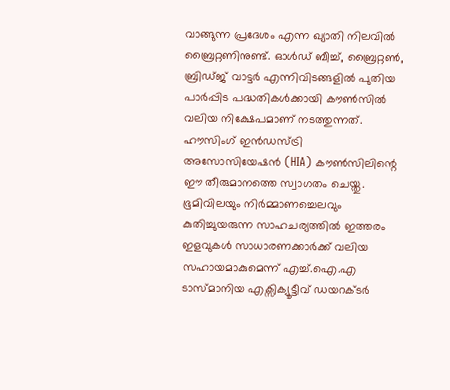വാങ്ങുന്ന പ്രദേശം എന്ന ഖ്യാതി നിലവിൽ ബ്രൈറ്റണിനുണ്ട്. ഓൾഡ് ബീച്ച്, ബ്രൈറ്റൺ, ബ്രിഡ്ജ് വാട്ടർ എന്നിവിടങ്ങളിൽ പുതിയ പാർപ്പിട പദ്ധതികൾക്കായി കൗൺസിൽ വലിയ നിക്ഷേപമാണ് നടത്തുന്നത്.
ഹൗസിംഗ് ഇൻഡസ്ട്രി അസോസിയേഷൻ (HIA) കൗൺസിലിന്റെ ഈ തീരുമാനത്തെ സ്വാഗതം ചെയ്തു. ഭൂമിവിലയും നിർമ്മാണച്ചെലവും കുതിച്ചുയരുന്ന സാഹചര്യത്തിൽ ഇത്തരം ഇളവുകൾ സാധാരണക്കാർക്ക് വലിയ സഹായമാകുമെന്ന് എച്ച്.ഐ.എ ടാസ്മാനിയ എക്സിക്യൂട്ടീവ് ഡയറക്ടർ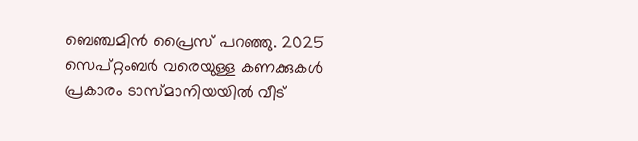ബെഞ്ചമിൻ പ്രൈസ് പറഞ്ഞു. 2025 സെപ്റ്റംബർ വരെയുള്ള കണക്കുകൾ പ്രകാരം ടാസ്മാനിയയിൽ വീട്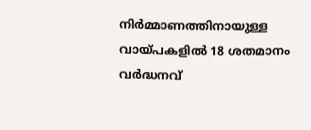നിർമ്മാണത്തിനായുള്ള വായ്പകളിൽ 18 ശതമാനം വർദ്ധനവ്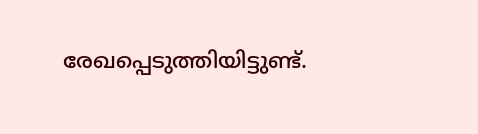രേഖപ്പെടുത്തിയിട്ടുണ്ട്.